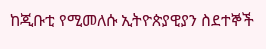ከጂቡቲ የሚመለሱ ኢትዮጵያዊያን ስደተኞች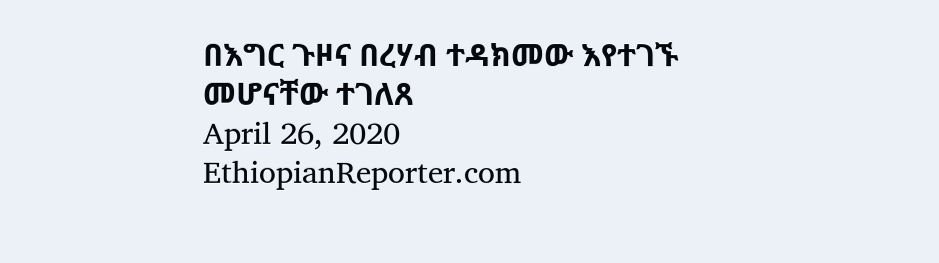በእግር ጉዞና በረሃብ ተዳክመው እየተገኙ መሆናቸው ተገለጸ
April 26, 2020
EthiopianReporter.com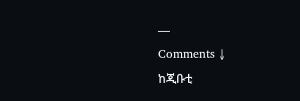—
Comments ↓
ከጂቡቲ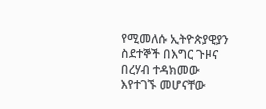የሚመለሱ ኢትዮጵያዊያን ስደተኞች በእግር ጉዞና በረሃብ ተዳክመው እየተገኙ መሆናቸው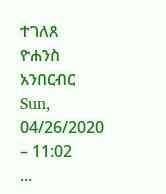ተገለጸ
ዮሐንስ አንበርብር
Sun, 04/26/2020 – 11:02
...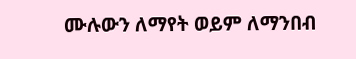ሙሉውን ለማየት ወይም ለማንበብ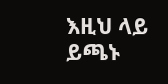እዚህ ላይ ይጫኑ